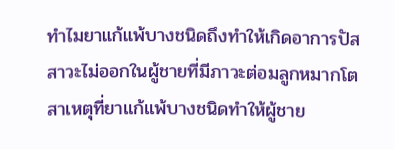ทำไมยาแก้แพ้บางชนิดถึงทำให้เกิดอาการปัสสาวะไม่ออกในผู้ชายที่มีภาวะต่อมลูกหมากโต
สาเหตุที่ยาแก้แพ้บางชนิดทำให้ผู้ชาย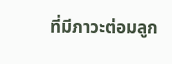ที่มีภาวะต่อมลูก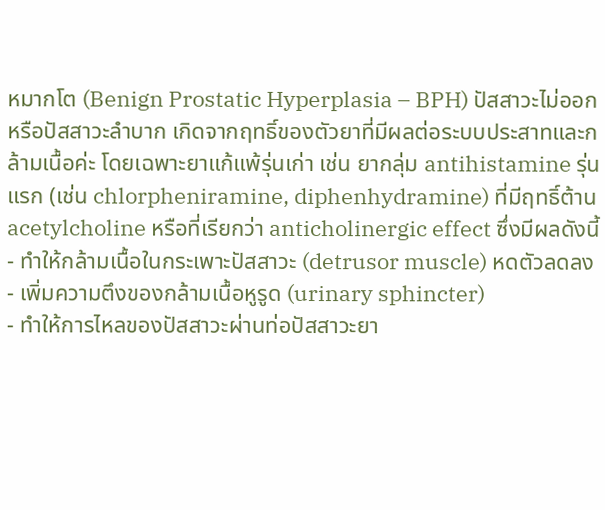หมากโต (Benign Prostatic Hyperplasia – BPH) ปัสสาวะไม่ออกหรือปัสสาวะลำบาก เกิดจากฤทธิ์ของตัวยาที่มีผลต่อระบบประสาทและกล้ามเนื้อค่ะ โดยเฉพาะยาแก้แพ้รุ่นเก่า เช่น ยากลุ่ม antihistamine รุ่นแรก (เช่น chlorpheniramine, diphenhydramine) ที่มีฤทธิ์ต้าน acetylcholine หรือที่เรียกว่า anticholinergic effect ซึ่งมีผลดังนี้
- ทำให้กล้ามเนื้อในกระเพาะปัสสาวะ (detrusor muscle) หดตัวลดลง
- เพิ่มความตึงของกล้ามเนื้อหูรูด (urinary sphincter)
- ทำให้การไหลของปัสสาวะผ่านท่อปัสสาวะยา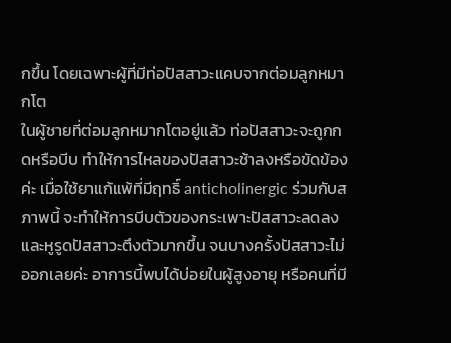กขึ้น โดยเฉพาะผู้ที่มีท่อปัสสาวะแคบจากต่อมลูกหมากโต
ในผู้ชายที่ต่อมลูกหมากโตอยู่แล้ว ท่อปัสสาวะจะถูกกดหรือบีบ ทำให้การไหลของปัสสาวะช้าลงหรือขัดข้องค่ะ เมื่อใช้ยาแก้แพ้ที่มีฤทธิ์ anticholinergic ร่วมกับสภาพนี้ จะทำให้การบีบตัวของกระเพาะปัสสาวะลดลง และหูรูดปัสสาวะตึงตัวมากขึ้น จนบางครั้งปัสสาวะไม่ออกเลยค่ะ อาการนี้พบได้บ่อยในผู้สูงอายุ หรือคนที่มี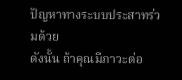ปัญหาทางระบบประสาทร่วมด้วย
ดังนั้น ถ้าคุณมีภาวะต่อ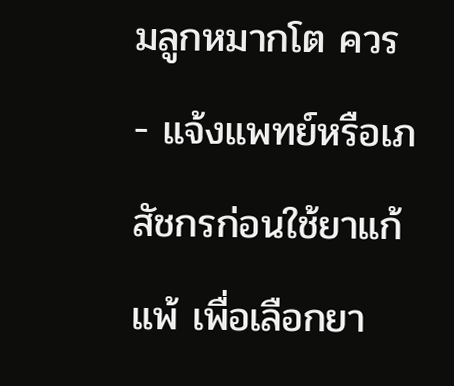มลูกหมากโต ควร
- แจ้งแพทย์หรือเภสัชกรก่อนใช้ยาแก้แพ้ เพื่อเลือกยา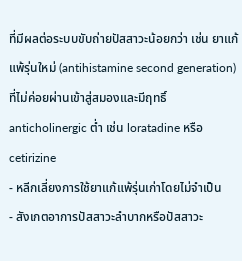ที่มีผลต่อระบบขับถ่ายปัสสาวะน้อยกว่า เช่น ยาแก้แพ้รุ่นใหม่ (antihistamine second generation) ที่ไม่ค่อยผ่านเข้าสู่สมองและมีฤทธิ์ anticholinergic ต่ำ เช่น loratadine หรือ cetirizine
- หลีกเลี่ยงการใช้ยาแก้แพ้รุ่นเก่าโดยไม่จำเป็น
- สังเกตอาการปัสสาวะลำบากหรือปัสสาวะ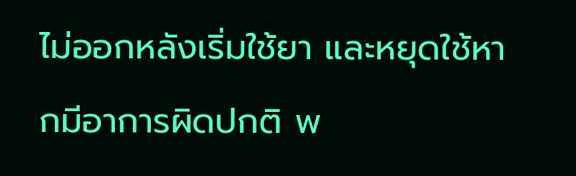ไม่ออกหลังเริ่มใช้ยา และหยุดใช้หากมีอาการผิดปกติ พ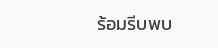ร้อมรีบพบ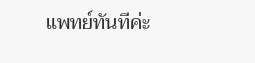แพทย์ทันทีค่ะ